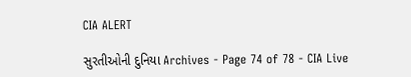CIA ALERT

સુરતીઓની દુનિયા Archives - Page 74 of 78 - CIA Live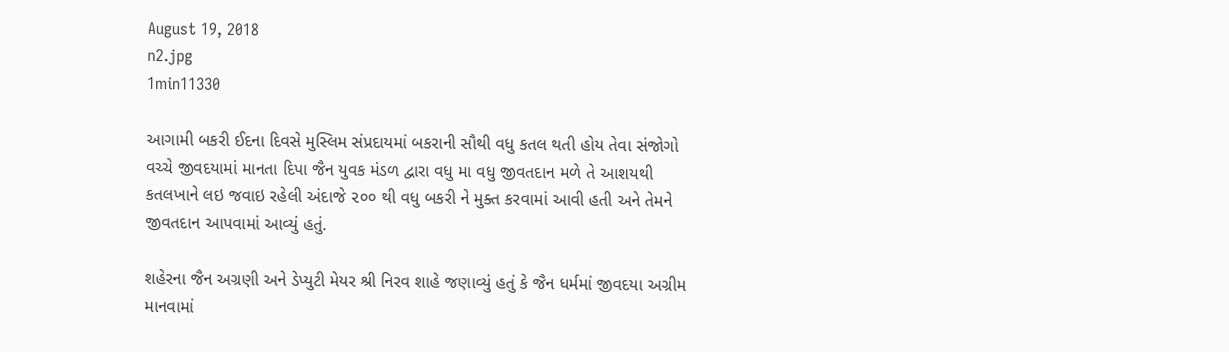August 19, 2018
n2.jpg
1min11330

આગામી બકરી ઈદના દિવસે મુસ્લિમ સંપ્રદાયમાં બકરાની સૌથી વધુ કતલ થતી હોય તેવા સંજોગો વચ્ચે જીવદયામાં માનતા દિપા જૈન યુવક મંડળ દ્વારા વધુ મા વધુ જીવતદાન મળે તે આશયથી કતલખાને લઇ જવાઇ રહેલી અંદાજે ૨૦૦ થી વધુ બકરી ને મુક્ત કરવામાં આવી હતી અને તેમને જીવતદાન આપવામાં આવ્યું હતું.

શહેરના જૈન અગ્રણી અને ડેપ્યુટી મેયર શ્રી નિરવ શાહે જણાવ્યું હતું કે જૈન ધર્મમાં જીવદયા અગ્રીમ માનવામાં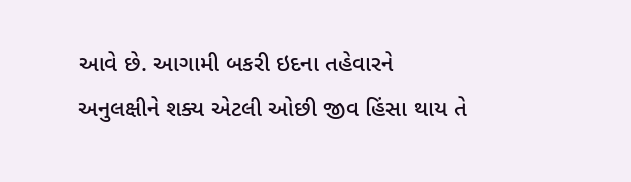આવે છે. આગામી બકરી ઇદના તહેવારને અનુલક્ષીને શક્ય એટલી ઓછી જીવ હિંસા થાય તે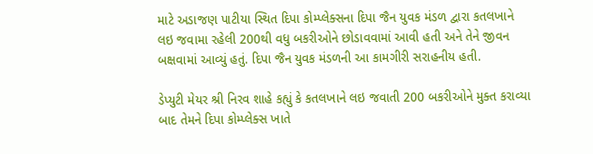માટે અડાજણ પાટીયા સ્થિત દિપા કોમ્પ્લેક્સના દિપા જૈન યુવક મંડળ દ્વારા કતલખાને લઇ જવામા રહેલી 200થી વધુ બકરીઓને છોડાવવામાં આવી હતી અને તેને જીવન બક્ષવામાં આવ્યું હતું. દિપા જૈન યુવક મંડળની આ કામગીરી સરાહનીય હતી.

ડેપ્યુટી મેયર શ્રી નિરવ શાહે કહ્યું કે કતલખાને લઇ જવાતી 200 બકરીઓને મુક્ત કરાવ્યા બાદ તેમને દિપા કોમ્પ્લેક્સ ખાતે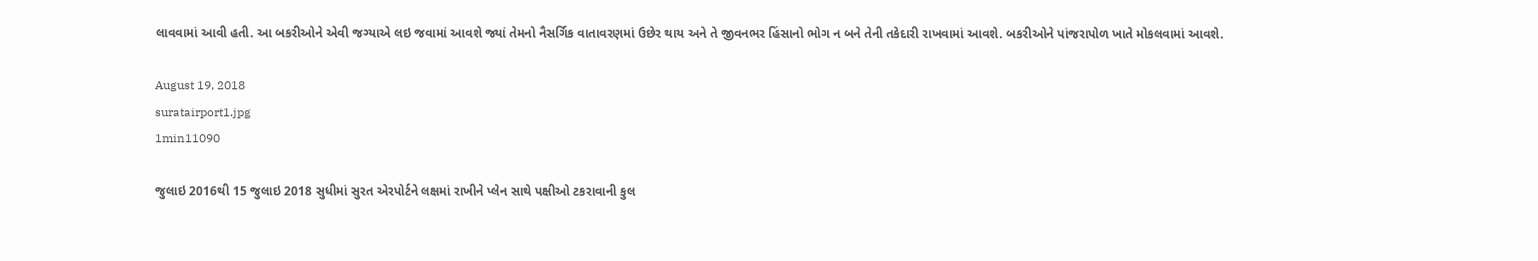લાવવામાં આવી હતી. આ બકરીઓને એવી જગ્યાએ લઇ જવામાં આવશે જ્યાં તેમનો નૈસર્ગિક વાતાવરણમાં ઉછેર થાય અને તે જીવનભર હિંસાનો ભોગ ન બને તેની તકેદારી રાખવામાં આવશે. બકરીઓને પાંજરાપોળ ખાતે મોકલવામાં આવશે.

August 19, 2018
suratairport1.jpg
1min11090

જુલાઇ 2016થી 15 જુલાઇ 2018 સુધીમાં સુરત એરપોર્ટને લક્ષમાં રાખીને પ્લેન સાથે પક્ષીઓ ટકરાવાની કુલ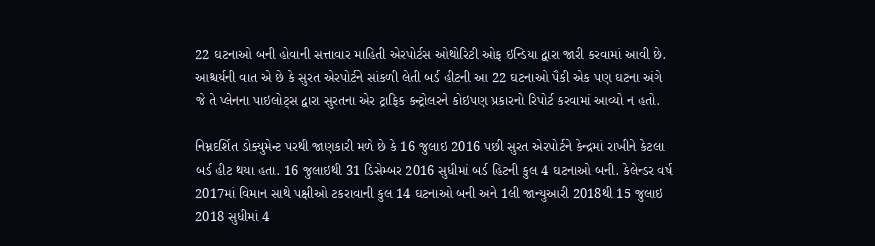22 ઘટનાઓ બની હોવાની સત્તાવાર માહિતી એરપોર્ટસ ઓથોરિટી ઓફ ઇન્ડિયા દ્વારા જારી કરવામાં આવી છે. આશ્ચર્યની વાત એ છે કે સુરત એરપોર્ટને સાંકળી લેતી બર્ડ હીટની આ 22 ઘટનાઓ પૈકી એક પણ ઘટના અંગે જે તે પ્લેનના પાઇલોટ્સ દ્વારા સુરતના એર ટ્રાફિક કન્ટ્રોલરને કોઇપણ પ્રકારનો રિપોર્ટ કરવામાં આવ્યો ન હતો.

નિમ્નદર્શિત ડોક્યુમેન્ટ પરથી જાણકારી મળે છે કે 16 જુલાઇ 2016 પછી સુરત એરપોર્ટને કેન્દ્રમાં રાખીને કેટલા બર્ડ હીટ થયા હતા. 16 જુલાઇથી 31 ડિસેમ્બર 2016 સુધીમાં બર્ડ હિટની કુલ 4 ઘટનાઓ બની. કેલેન્ડર વર્ષ 2017માં વિમાન સાથે પક્ષીઓ ટકરાવાની કુલ 14 ઘટનાઓ બની અને 1લી જાન્યુઆરી 2018થી 15 જુલાઇ 2018 સુધીમાં 4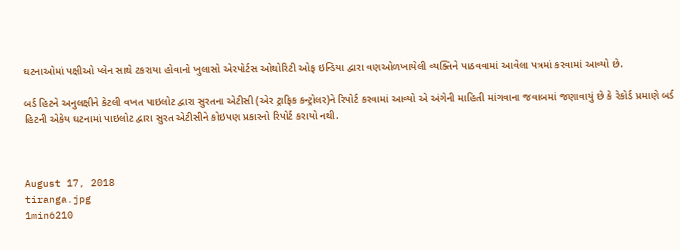ઘટનાઓમાં પક્ષીઓ પ્લેન સાથે ટકરાયા હોવાનો ખુલાસો એરપોર્ટસ ઓથોરિટી ઓફ ઇન્ડિયા દ્વારા વણઓળખાયેલી વ્યક્તિને પાઠવવામાં આવેલા પત્રમાં કરવામાં આવ્યો છે.

બર્ડ હિટને અનુલક્ષીને કેટલી વખત પાઇલોટ દ્વારા સુરતના એટીસી (એર ટ્રાફિક કન્ટ્રોલર)ને રિપોર્ટ કરવામાં આવ્યો એ અંગેની માહિતી માંગવાના જવાબમાં જણાવાયું છે કે રેકોર્ડ પ્રમાણે બર્ડ હિટની એકેય ઘટનામાં પાઇલોટ દ્વારા સુરત એટીસીને કોઇપણ પ્રકારનો રિપોર્ટ કરાયો નથી.



August 17, 2018
tiranga.jpg
1min6210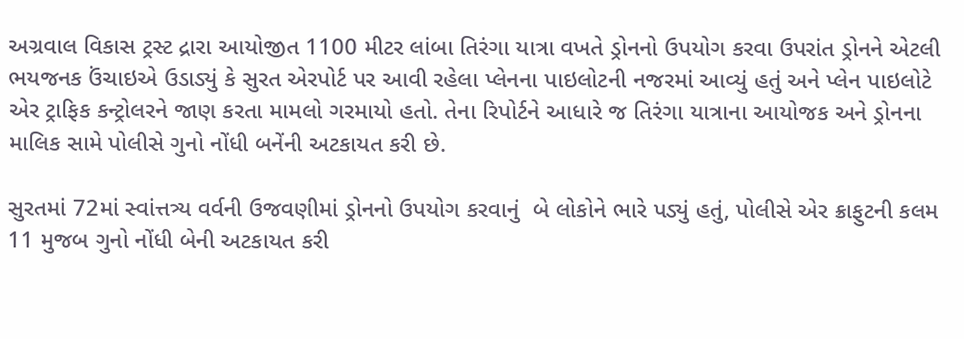અગ્રવાલ વિકાસ ટ્રસ્ટ દ્રારા આયોજીત 1100 મીટર લાંબા તિરંગા યાત્રા વખતે ડ્રોનનો ઉપયોગ કરવા ઉપરાંત ડ્રોનને એટલી ભયજનક ઉંચાઇએ ઉડાડ્યું કે સુરત એરપોર્ટ પર આવી રહેલા પ્લેનના પાઇલોટની નજરમાં આવ્યું હતું અને પ્લેન પાઇલોટે એર ટ્રાફિક કન્ટ્રોલરને જાણ કરતા મામલો ગરમાયો હતો. તેના રિપોર્ટને આધારે જ તિરંગા યાત્રાના આયોજક અને ડ્રોનના માલિક સામે પોલીસે ગુનો નોંધી બનેંની અટકાયત કરી છે.

સુરતમાં 72માં સ્વાંત્તત્ર્ય વર્વની ઉજવણીમાં ડ્રોનનો ઉપયોગ કરવાનું  બે લોકોને ભારે પડ્યું હતું, પોલીસે એર ક્રાફુટની કલમ 11 મુજબ ગુનો નોંધી બેની અટકાયત કરી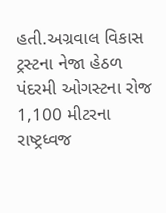હતી.અગ્રવાલ વિકાસ ટ્રસ્ટના નેજા હેઠળ પંદરમી ઓગસ્ટના રોજ 1,100 મીટરના રાષ્ટ્રધ્વજ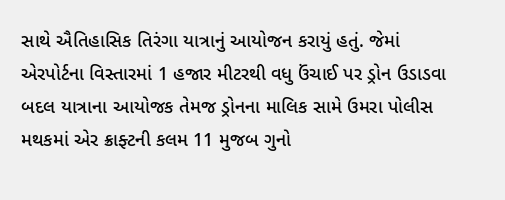સાથે ઐતિહાસિક તિરંગા યાત્રાનું આયોજન કરાયું હતું. જેમાં એરપોર્ટના વિસ્તારમાં 1 હજાર મીટરથી વધુ ઉંચાઈ પર ડ્રોન ઉડાડવા બદલ યાત્રાના આયોજક તેમજ ડ્રોનના માલિક સામે ઉમરા પોલીસ મથકમાં એર ક્રાફ્ટની કલમ 11 મુજબ ગુનો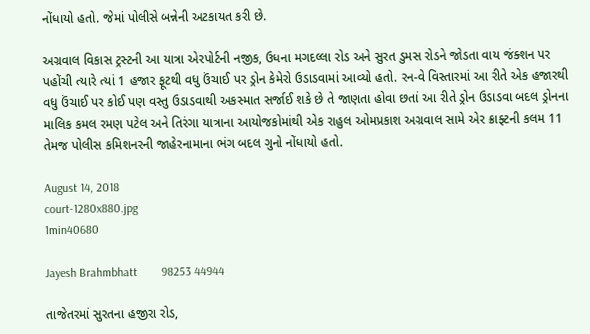નોંધાયો હતો. જેમાં પોલીસે બન્નેની અટકાયત કરી છે.

અગ્રવાલ વિકાસ ટ્રસ્ટની આ યાત્રા એરપોર્ટની નજીક, ઉધના મગદલ્લા રોડ અને સુરત ડુમસ રોડને જોડતા વાય જંક્શન પર પહોંચી ત્યારે ત્યાં 1 હજાર ફૂટથી વધુ ઉંચાઈ પર ડ્રોન કેમેરો ઉડાડવામાં આવ્યો હતો. રન-વે વિસ્તારમાં આ રીતે એક હજારથી વધુ ઉંચાઈ પર કોઈ પણ વસ્તુ ઉડાડવાથી અકસ્માત સર્જાઈ શકે છે તે જાણતા હોવા છતાં આ રીતે ડ્રોન ઉડાડવા બદલ ડ્રોનના માલિક કમલ રમણ પટેલ અને તિરંગા યાત્રાના આયોજકોમાંથી એક રાહુલ ઓમપ્રકાશ અગ્રવાલ સામે એર ક્રાફ્ટની કલમ 11 તેમજ પોલીસ કમિશનરની જાહેરનામાના ભંગ બદલ ગુનો નોંધાયો હતો.

August 14, 2018
court-1280x880.jpg
1min40680

Jayesh Brahmbhatt        98253 44944

તાજેતરમાં સુરતના હજીરા રોડ,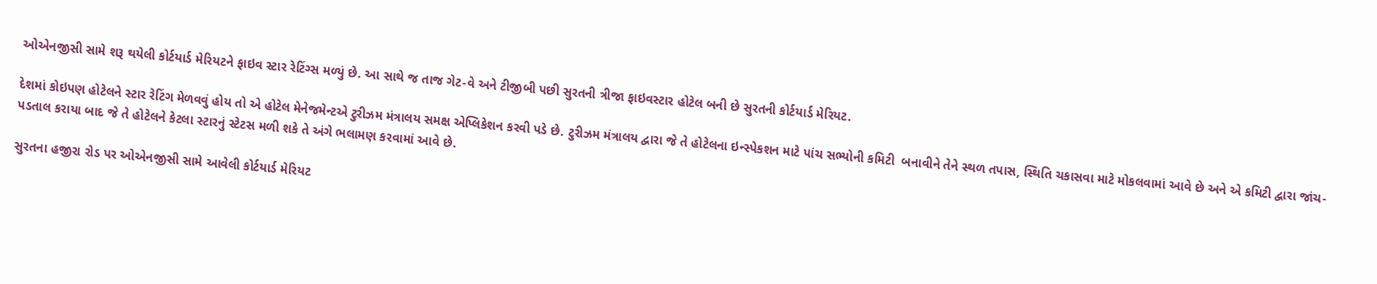ઓએનજીસી સામે શરૂ થયેલી કોર્ટયાર્ડ મેરિયટને ફાઇવ સ્ટાર રેટિંગ્સ મળ્યું છે. આ સાથે જ તાજ ગેટ-વે અને ટીજીબી પછી સુરતની ત્રીજા ફાઇવસ્ટાર હોટેલ બની છે સુરતની કોર્ટયાર્ડ મેરિયટ.

દેશમાં કોઇપણ હોટેલને સ્ટાર રેટિંગ મેળવવું હોય તો એ હોટેલ મેનેજમેન્ટએ ટુરીઝમ મંત્રાલય સમક્ષ એપ્લિકેશન કરવી પડે છે. ટુરીઝમ મંત્રાલય દ્વારા જે તે હોટેલના ઇન્સ્પેકશન માટે પાંચ સભ્યોની કમિટી  બનાવીને તેને સ્થળ તપાસ, સ્થિતિ ચકાસવા માટે મોકલવામાં આવે છે અને એ કમિટી દ્વારા જાંચ-પડતાલ કરાયા બાદ જે તે હોટેલને કેટલા સ્ટારનું સ્ટેટસ મળી શકે તે અંગે ભલામણ કરવામાં આવે છે.

સુરતના હજીરા રોડ પર ઓએનજીસી સામે આવેલી કોર્ટયાર્ડ મેરિયટ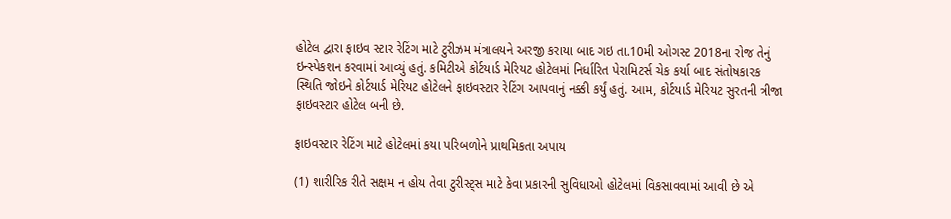હોટેલ દ્વારા ફાઇવ સ્ટાર રેટિંગ માટે ટુરીઝમ મંત્રાલયને અરજી કરાયા બાદ ગઇ તા.10મી ઓગસ્ટ 2018ના રોજ તેનું ઇન્સ્પેકશન કરવામાં આવ્યું હતું. કમિટીએ કોર્ટયાર્ડ મેરિયટ હોટેલમાં નિર્ધારિત પેરામિટર્સ ચેક કર્યા બાદ સંતોષકારક સ્થિતિ જોઇને કોર્ટયાર્ડ મેરિયટ હોટેલને ફાઇવસ્ટાર રેટિંગ આપવાનું નક્કી કર્યું હતું. આમ, કોર્ટયાર્ડ મેરિયટ સુરતની ત્રીજા ફાઇવસ્ટાર હોટેલ બની છે.

ફાઇવસ્ટાર રેટિંગ માટે હોટેલમાં કયા પરિબળોને પ્રાથમિકતા અપાય

(1) શારીરિક રીતે સક્ષમ ન હોય તેવા ટુરીસ્ટ્સ માટે કેવા પ્રકારની સુવિધાઓ હોટેલમાં વિકસાવવામાં આવી છે એ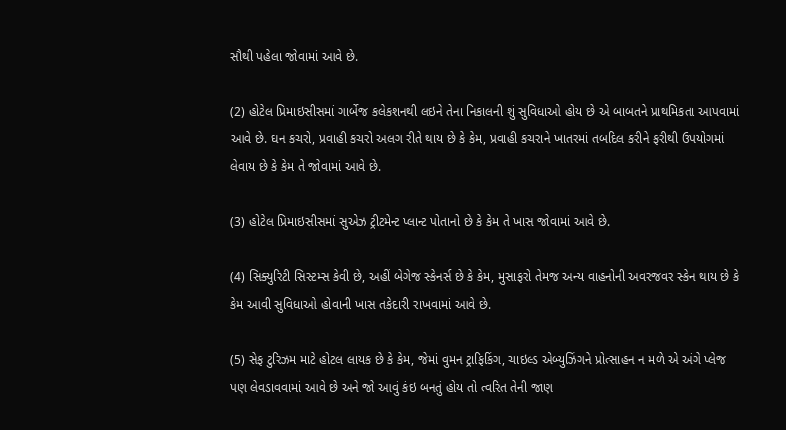સૌથી પહેલા જોવામાં આવે છે.

(2) હોટેલ પ્રિમાઇસીસમાં ગાર્બેજ કલેકશનથી લઇને તેના નિકાલની શું સુવિધાઓ હોય છે એ બાબતને પ્રાથમિકતા આપવામાં આવે છે. ઘન કચરો, પ્રવાહી કચરો અલગ રીતે થાય છે કે કેમ, પ્રવાહી કચરાને ખાતરમાં તબદિલ કરીને ફરીથી ઉપયોગમાં લેવાય છે કે કેમ તે જોવામાં આવે છે.

(3) હોટેલ પ્રિમાઇસીસમાં સુએઝ ટ્રીટમેન્ટ પ્લાન્ટ પોતાનો છે કે કેમ તે ખાસ જોવામાં આવે છે.

(4) સિક્યુરિટી સિસ્ટમ્સ કેવી છે, અહીં બેગેજ સ્કેનર્સ છે કે કેમ, મુસાફરો તેમજ અન્ય વાહનોની અવરજવર સ્કેન થાય છે કે કેમ આવી સુવિધાઓ હોવાની ખાસ તકેદારી રાખવામાં આવે છે.

(5) સેફ ટુરિઝમ માટે હોટલ લાયક છે કે કેમ, જેમાં વુમન ટ્રાફિકિંગ, ચાઇલ્ડ એબ્યુઝિંગને પ્રોત્સાહન ન મળે એ અંગે પ્લેજ પણ લેવડાવવામાં આવે છે અને જો આવું કંઇ બનતું હોય તો ત્વરિત તેની જાણ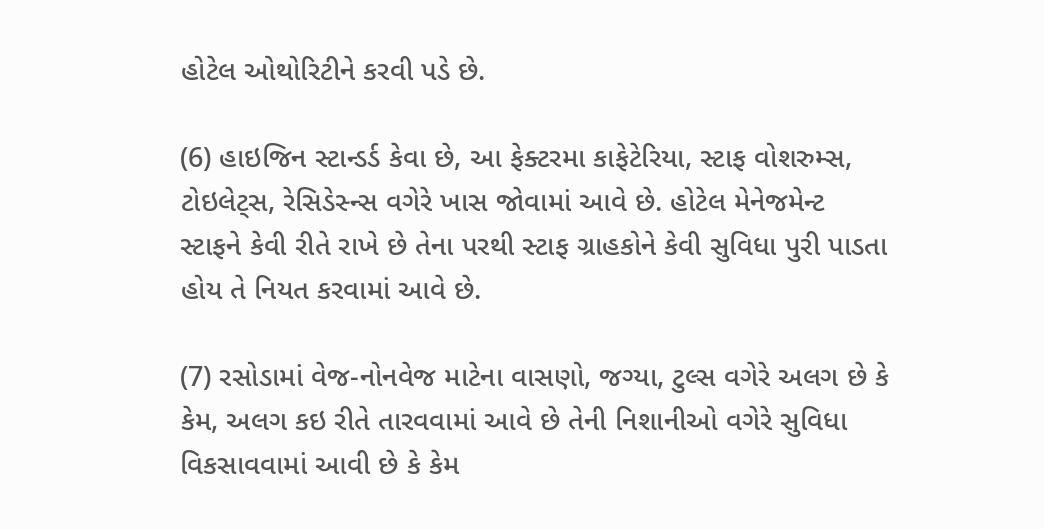હોટેલ ઓથોરિટીને કરવી પડે છે.

(6) હાઇજિન સ્ટાન્ડર્ડ કેવા છે, આ ફેક્ટરમા કાફેટેરિયા, સ્ટાફ વોશરુમ્સ, ટોઇલેટ્સ, રેસિડેસ્ન્સ વગેરે ખાસ જોવામાં આવે છે. હોટેલ મેનેજમેન્ટ સ્ટાફને કેવી રીતે રાખે છે તેના પરથી સ્ટાફ ગ્રાહકોને કેવી સુવિધા પુરી પાડતા હોય તે નિયત કરવામાં આવે છે.

(7) રસોડામાં વેજ-નોનવેજ માટેના વાસણો, જગ્યા, ટુલ્સ વગેરે અલગ છે કે કેમ, અલગ કઇ રીતે તારવવામાં આવે છે તેની નિશાનીઓ વગેરે સુવિધા વિકસાવવામાં આવી છે કે કેમ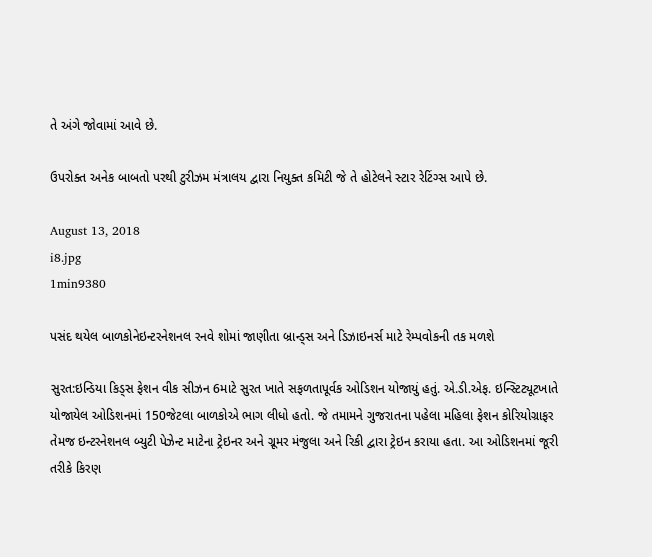તે અંગે જોવામાં આવે છે.

ઉપરોક્ત અનેક બાબતો પરથી ટુરીઝમ મંત્રાલય દ્વારા નિયુક્ત કમિટી જે તે હોટેલને સ્ટાર રેટિંગ્સ આપે છે.

August 13, 2018
i8.jpg
1min9380

પસંદ થયેલ બાળકોનેઇન્ટરનેશનલ રનવે શોમાં જાણીતા બ્રાન્ડ્સ અને ડિઝાઇનર્સ માટે રેમ્પવોકની તક મળશે

સુરત:ઇન્ડિયા કિડ્સ ફેશન વીક સીઝન 6માટે સુરત ખાતે સફળતાપૂર્વક ઓડિશન યોજાયું હતું. એ.ડી.એફ. ઇન્સ્ટિટ્યૂટખાતે યોજાયેલ ઓડિશનમાં 150જેટલા બાળકોએ ભાગ લીધો હતો. જે તમામને ગુજરાતના પહેલા મહિલા ફેશન કોરિયોગ્રાફર તેમજ ઇન્ટરનેશનલ બ્યુટી પેઝેન્ટ માટેના ટ્રેઇનર અને ગ્રૂમર મંજુલા અને રિકી દ્વારા ટ્રેઇન કરાયા હતા. આ ઓડિશનમાં જૂરી તરીકે કિરણ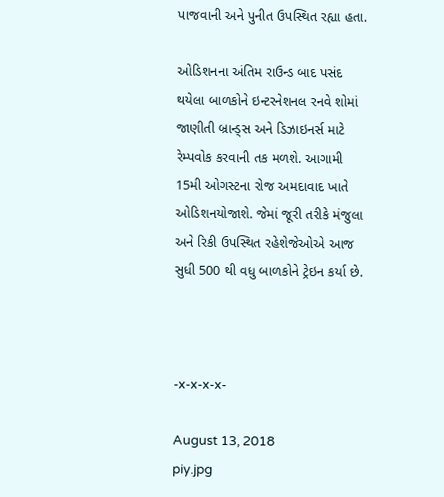પાજવાની અને પુનીત ઉપસ્થિત રહ્યા હતા.

ઓડિશનના અંતિમ રાઉન્ડ બાદ પસંદ થયેલા બાળકોને ઇન્ટરનેશનલ રનવે શોમાં જાણીતી બ્રાન્ડ્સ અને ડિઝાઇનર્સ માટે રેમ્પવોક કરવાની તક મળશે. આગામી 15મી ઓગસ્ટના રોજ અમદાવાદ ખાતે ઓડિશનયોજાશે. જેમાં જૂરી તરીકે મંજુલા અને રિકી ઉપસ્થિત રહેશેજેઓએ આજ સુધી 500 થી વધુ બાળકોને ટ્રેઇન કર્યા છે.



-x-x-x-x-

August 13, 2018
piy.jpg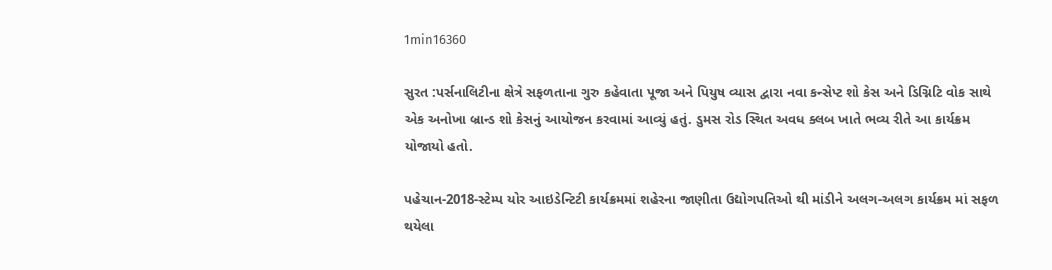1min16360

સુરત :પર્સનાલિટીના ક્ષેત્રે સફળતાના ગુરુ કહેવાતા પૂજા અને પિયુષ વ્યાસ દ્વારા નવા કન્સેપ્ટ શો કેસ અને ડિગ્નિટિ વોક સાથે એક અનોખા બ્રાન્ડ શો કેસનું આયોજન કરવામાં આવ્યું હતું. ડુમસ રોડ સ્થિત અવધ ક્લબ ખાતે ભવ્ય રીતે આ કાર્યક્રમ યોજાયો હતો.

પહેચાન-2018-સ્ટેમ્પ યોર આઇડેન્ટિટી કાર્યક્રમમાં શહેરના જાણીતા ઉદ્યોગપતિઓ થી માંડીને અલગ-અલગ કાર્યક્રમ માં સફળ થયેલા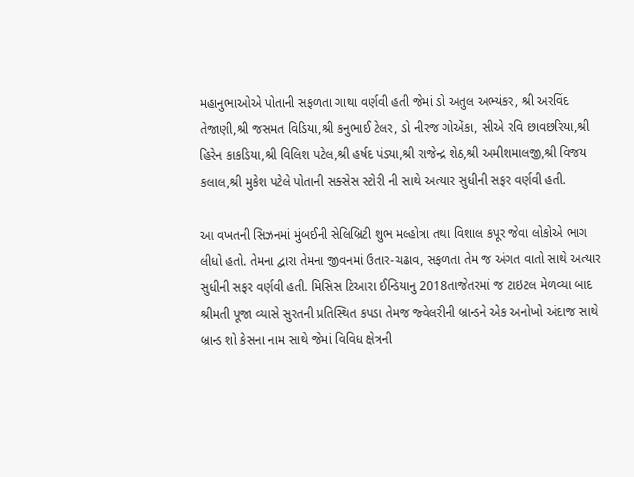મહાનુભાઓએ પોતાની સફળતા ગાથા વર્ણવી હતી જેમાં ડો અતુલ અભ્યંકર, શ્રી અરવિંદ તેજાણી,શ્રી જસમત વિડિયા,શ્રી કનુભાઈ ટેલર, ડો નીરજ ગોએંકા, સીએ રવિ છાવછરિયા,શ્રી હિરેન કાકડિયા,શ્રી વિલિશ પટેલ,શ્રી હર્ષદ પંડ્યા,શ્રી રાજેન્દ્ર શેઠ,શ્રી અમીશમાલજી,શ્રી વિજય કલાલ,શ્રી મુકેશ પટેલે પોતાની સક્સેસ સ્ટોરી ની સાથે અત્યાર સુધીની સફર વર્ણવી હતી.

આ વખતની સિઝનમાં મુંબઈની સેલિબ્રિટી શુભ મલ્હોત્રા તથા વિશાલ કપૂર જેવા લોકોએ ભાગ લીધો હતો. તેમના દ્વારા તેમના જીવનમાં ઉતાર-ચઢાવ, સફળતા તેમ જ અંગત વાતો સાથે અત્યાર સુધીની સફર વર્ણવી હતી. મિસિસ ટિઆરા ઈન્ડિયાનુ 2018તાજેતરમાં જ ટાઇટલ મેળવ્યા બાદ શ્રીમતી પૂજા વ્યાસે સુરતની પ્રતિસ્થિત કપડા તેમજ જ્વેલરીની બ્રાન્ડને એક અનોખો અંદાજ સાથે બ્રાન્ડ શો કેસના નામ સાથે જેમાં વિવિધ ક્ષેત્રની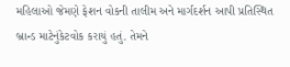મહિલાઓ જેમણે ફેશન વોકની તાલીમ અને માર્ગદર્શન આપી પ્રતિસ્થિત બ્રાન્ડ માટેનુંકેટવોક કરાયું હતું. તેમને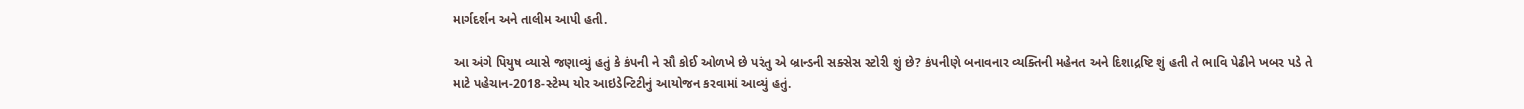માર્ગદર્શન અને તાલીમ આપી હતી.

આ અંગે પિયુષ વ્યાસે જણાવ્યું હતું કે કંપની ને સૌ કોઈ ઓળખે છે પરંતુ એ બ્રાન્ડની સક્સેસ સ્ટોરી શું છે? કંપનીણે બનાવનાર વ્યક્તિની મહેનત અને દિશાદ્રષ્ટિ શું હતી તે ભાવિ પેઢીને ખબર પડે તે માટે પહેચાન-2018-સ્ટેમ્પ યોર આઇડેન્ટિટીનું આયોજન કરવામાં આવ્યું હતું.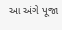આ અંગે પૂજા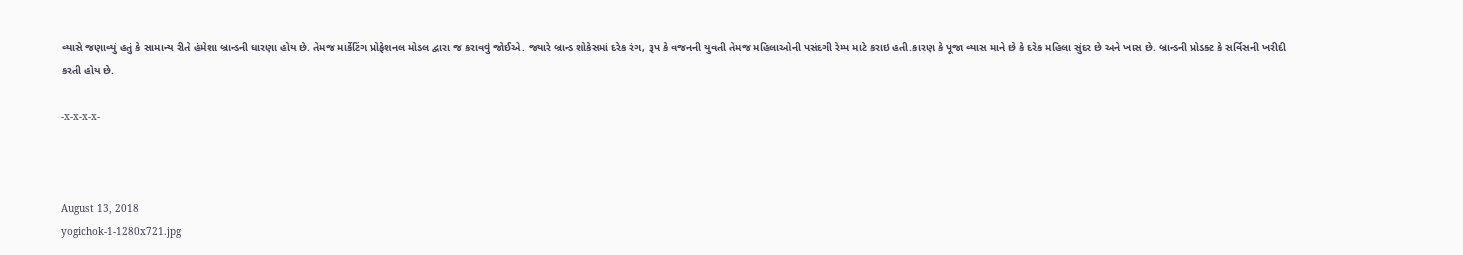વ્યાસે જણાવ્યું હતું કે સામાન્ય રીતે હંમેશા બ્રાન્ડની ધારણા હોય છે. તેમજ માર્કેટિંગ પ્રોફેશનલ મોડલ દ્વારા જ કરાવવું જોઈએ. જ્યારે બ્રાન્ડ શોકેસમાં દરેક રંગ, રૂપ કે વજનની યુવતી તેમજ મહિલાઓની પસંદગી રેમ્પ માટે કરાઇ હતી.કારણ કે પૂજા વ્યાસ માને છે કે દરેક મહિલા સુંદર છે અને ખાસ છે. બ્રાન્ડની પ્રોડક્ટ કે સર્વિસની ખરીદી કરતી હોય છે.

-x-x-x-x-



August 13, 2018
yogichok-1-1280x721.jpg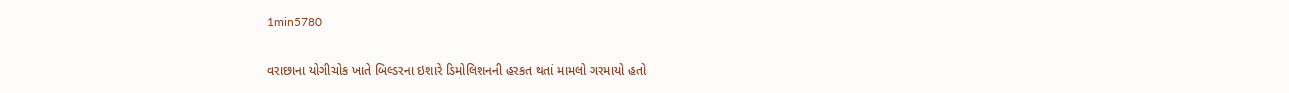1min5780

વરાછાના યોગીચોક ખાતે બિલ્ડરના ઇશારે ડિમોલિશનની હરકત થતાં મામલો ગરમાયો હતો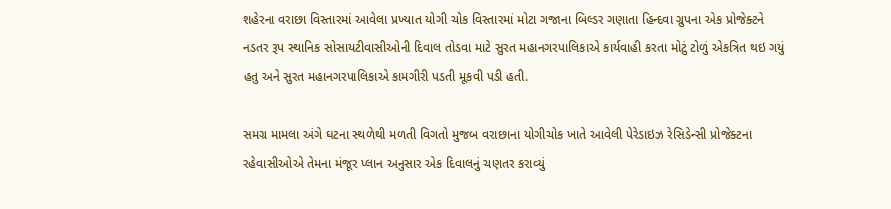શહેરના વરાછા વિસ્તારમાં આવેલા પ્રખ્યાત યોગી ચોક વિસ્તારમાં મોટા ગજાના બિલ્ડર ગણાતા હિન્દવા ગ્રુપના એક પ્રોજેક્ટને નડતર રૂપ સ્થાનિક સોસાયટીવાસીઓની દિવાલ તોડવા માટે સુરત મહાનગરપાલિકાએ કાર્યવાહી કરતા મોટું ટોળું એકત્રિત થઇ ગયું હતુ અને સુરત મહાનગરપાલિકાએ કામગીરી પડતી મૂકવી પડી હતી.

સમગ્ર મામલા અંગે ઘટના સ્થળેથી મળતી વિગતો મુજબ વરાછાના યોગીચોક ખાતે આવેલી પેરેડાઇઝ રેસિડેન્સી પ્રોજેક્ટના રહેવાસીઓએ તેમના મંજૂર પ્લાન અનુસાર એક દિવાલનું ચણતર કરાવ્યું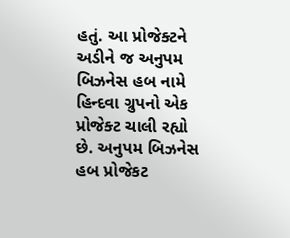હતું. આ પ્રોજેક્ટને અડીને જ અનુપમ બિઝનેસ હબ નામે હિન્દવા ગ્રુપનો એક પ્રોજેક્ટ ચાલી રહ્યો છે. અનુપમ બિઝનેસ હબ પ્રોજેકટ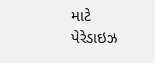માટે પેરેડાઇઝ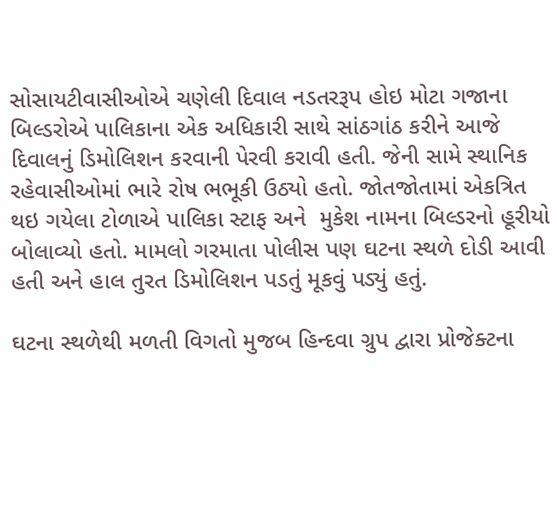સોસાયટીવાસીઓએ ચણેલી દિવાલ નડતરરૂપ હોઇ મોટા ગજાના બિલ્ડરોએ પાલિકાના એક અધિકારી સાથે સાંઠગાંઠ કરીને આજે દિવાલનું ડિમોલિશન કરવાની પેરવી કરાવી હતી. જેની સામે સ્થાનિક રહેવાસીઓમાં ભારે રોષ ભભૂકી ઉઠ્યો હતો. જોતજોતામાં એકત્રિત થઇ ગયેલા ટોળાએ પાલિકા સ્ટાફ અને  મુકેશ નામના બિલ્ડરનો હૂરીયો બોલાવ્યો હતો. મામલો ગરમાતા પોલીસ પણ ઘટના સ્થળે દોડી આવી હતી અને હાલ તુરત ડિમોલિશન પડતું મૂકવું પડ્યું હતું.

ઘટના સ્થળેથી મળતી વિગતો મુજબ હિન્દવા ગ્રુપ દ્વારા પ્રોજેક્ટના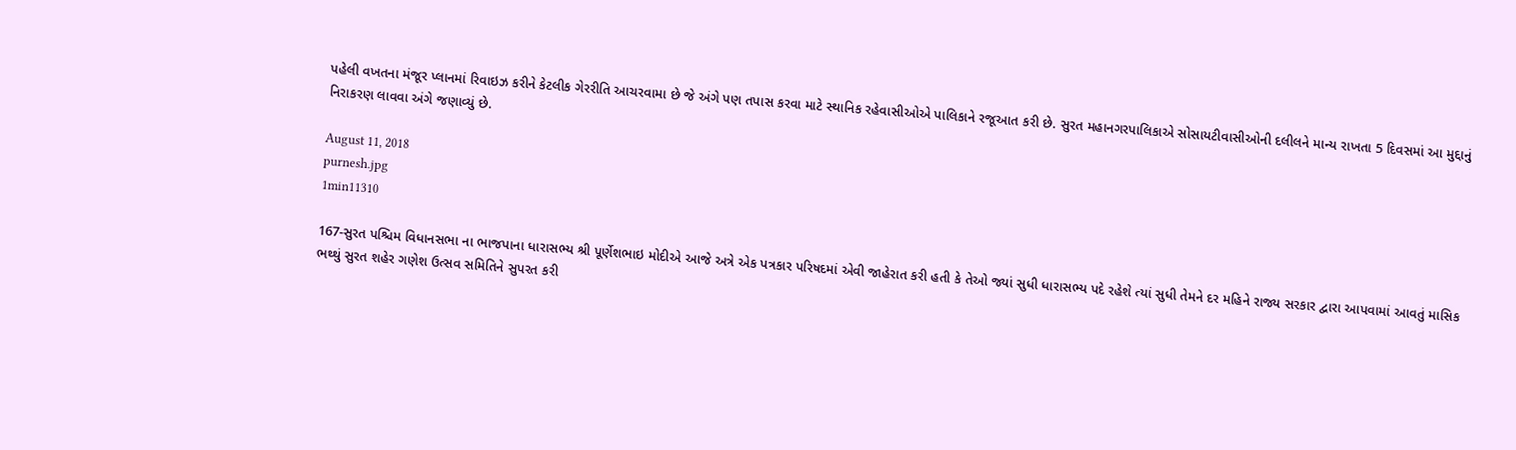પહેલી વખતના મંજૂર પ્લાનમાં રિવાઇઝ કરીને કેટલીક ગેરરીતિ આચરવામા છે જે અંગે પણ તપાસ કરવા માટે સ્થાનિક રહેવાસીઓએ પાલિકાને રજૂઆત કરી છે. સુરત મહાનગરપાલિકાએ સોસાયટીવાસીઓની દલીલને માન્ય રાખતા 5 દિવસમાં આ મુદ્દાનું નિરાકરણ લાવવા અંગે જણાવ્યું છે.

August 11, 2018
purnesh.jpg
1min11310

167-સુરત પશ્ચિમ વિધાનસભા ના ભાજપાના ધારાસભ્ય શ્રી પૂર્ણેશભાઇ મોદીએ આજે અત્રે એક પત્રકાર પરિષદમાં એવી જાહેરાત કરી હતી કે તેઓ જ્યાં સુધી ધારાસભ્ય પદે રહેશે ત્યાં સુધી તેમને દર મહિને રાજ્ય સરકાર દ્વારા આપવામાં આવતું માસિક ભથ્થું સુરત શહેર ગણેશ ઉત્સવ સમિતિને સુપરત કરી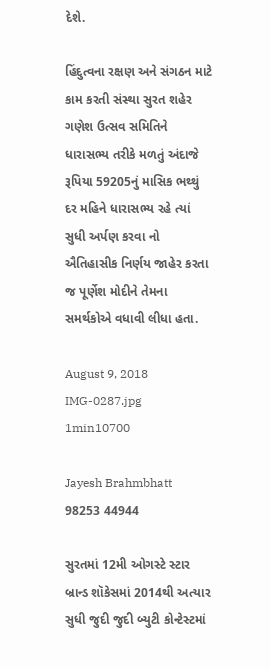દેશે.

હિંદુત્વના રક્ષણ અને સંગઠન માટે કામ કરતી સંસ્થા સુરત શહેર ગણેશ ઉત્સવ સમિતિને ધારાસભ્ય તરીકે મળતું અંદાજે રૂપિયા 59205નું માસિક ભથ્થું દર મહિને ધારાસભ્ય રહે ત્યાં સુધી અર્પણ કરવા નો ઐતિહાસીક નિર્ણય જાહેર કરતા જ પૂર્ણેશ મોદીને તેમના સમર્થકોએ વધાવી લીધા હતા.

August 9, 2018
IMG-0287.jpg
1min10700

Jayesh Brahmbhatt  98253 44944

સુરતમાં 12મી ઓગસ્ટે સ્ટાર બ્રાન્ડ શૉકેસમાં 2014થી અત્યાર સુધી જુદી જુદી બ્યુટી કોન્ટેસ્ટમાં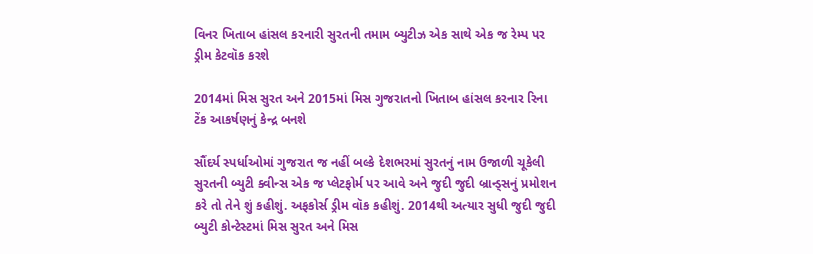વિનર ખિતાબ હાંસલ કરનારી સુરતની તમામ બ્યુટીઝ એક સાથે એક જ રેમ્પ પર ડ્રીમ કેટવૉક કરશે

2014માં મિસ સુરત અને 2015માં મિસ ગુજરાતનો ખિતાબ હાંસલ કરનાર રિના ટેંક આકર્ષણનું કેન્દ્ર બનશે

સૌંદર્ય સ્પર્ધાઓમાં ગુજરાત જ નહીં બલ્કે દેશભરમાં સુરતનું નામ ઉજાળી ચૂકેલી સુરતની બ્યુટી ક્વીન્સ એક જ પ્લેટફોર્મ પર આવે અને જુદી જુદી બ્રાન્ડ્સનું પ્રમોશન કરે તો તેને શું કહીશું. અફકોર્સ ડ્રીમ વૉક કહીશું. 2014થી અત્યાર સુધી જુદી જુદી બ્યુટી કોન્ટેસ્ટમાં મિસ સુરત અને મિસ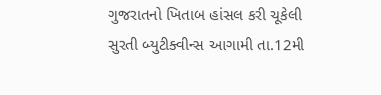ગુજરાતનો ખિતાબ હાંસલ કરી ચૂકેલી સુરતી બ્યુટીક્વીન્સ આગામી તા.12મી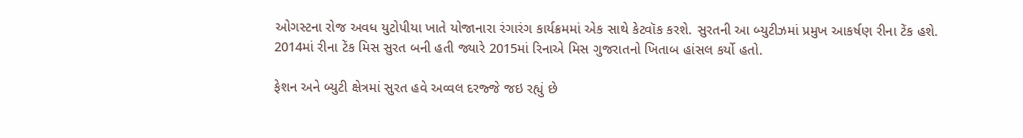ઓગસ્ટના રોજ અવધ યુટોપીયા ખાતે યોજાનારા રંગારંગ કાર્યક્રમમાં એક સાથે કેટવૉક કરશે. સુરતની આ બ્યુટીઝમાં પ્રમુખ આકર્ષણ રીના ટેંક હશે. 2014માં રીના ટેંક મિસ સુરત બની હતી જ્યારે 2015માં રિનાએ મિસ ગુજરાતનો ખિતાબ હાંસલ કર્યો હતો.

ફેશન અને બ્યુટી ક્ષેત્રમાં સુરત હવે અવ્વલ દરજ્જે જઇ રહ્યું છે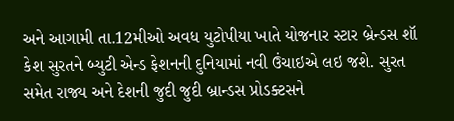અને આગામી તા.12મીઓ અવધ યુટોપીયા ખાતે યોજનાર સ્ટાર બ્રેન્ડસ શૉ કેશ સુરતને બ્યુટી એન્ડ ફેશનની દુનિયામાં નવી ઉંચાઇએ લઇ જશે. સુરત સમેત રાજ્ય અને દેશની જુદી જુદી બ્રાન્ડસ પ્રોડક્ટસને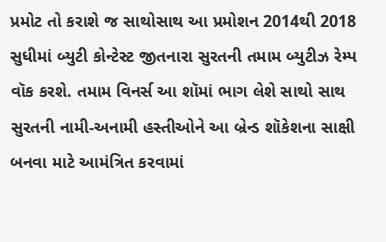પ્રમોટ તો કરાશે જ સાથોસાથ આ પ્રમોશન 2014થી 2018 સુધીમાં બ્યુટી કોન્ટેસ્ટ જીતનારા સુરતની તમામ બ્યુટીઝ રેમ્પ વૉક કરશે. તમામ વિનર્સ આ શૉમાં ભાગ લેશે સાથો સાથ સુરતની નામી-અનામી હસ્તીઓને આ બ્રેન્ડ શૉકેશના સાક્ષી બનવા માટે આમંત્રિત કરવામાં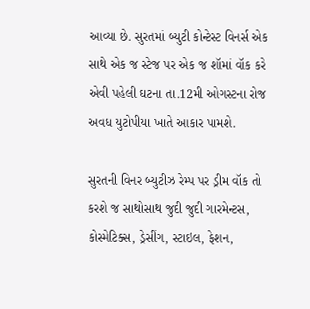આવ્યા છે. સુરતમાં બ્યુટી કોન્ટેસ્ટ વિનર્સ એક સાથે એક જ સ્ટેજ પર એક જ શૉમાં વૉક કરે એવી પહેલી ઘટના તા.12મી ઓગસ્ટના રોજ અવધ યુટોપીયા ખાતે આકાર પામશે.

સુરતની વિનર બ્યુટીઝ રેમ્પ પર ડ્રીમ વૉક તો કરશે જ સાથોસાથ જુદી જુદી ગારમેન્ટસ, કોસ્મેટિક્સ, ડ્રેસીંગ, સ્ટાઇલ, ફેશન,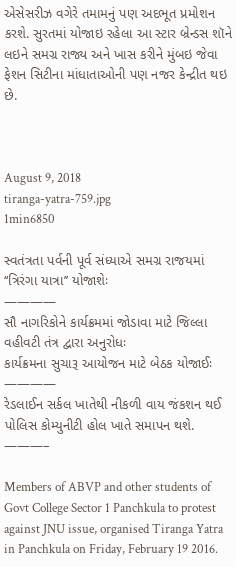એસેસરીઝ વગેરે તમામનું પણ અદભૂત પ્રમોશન કરશે. સુરતમાં યોજાઇ રહેલા આ સ્ટાર બ્રેન્ડસ શૉને લઇને સમગ્ર રાજ્ય અને ખાસ કરીને મુંબઇ જેવા ફેશન સિટીના માંધાતાઓની પણ નજર કેન્દ્રીત થઇ છે.



August 9, 2018
tiranga-yatra-759.jpg
1min6850

સ્વતંત્રતા પર્વની પૂર્વ સંધ્યાએ સમગ્ર રાજયમાં ‘‘ત્રિરંગા યાત્રા’’ યોજાશેઃ
————
સૌ નાગરિકોને કાર્યક્રમમાં જોડાવા માટે જિલ્લા વહીવટી તંત્ર દ્વારા અનુરોધઃ
કાર્યક્રમના સુચારૂ આયોજન માટે બેઠક યોજાઈઃ
————
રેડલાઈન સર્કલ ખાતેથી નીકળી વાય જંકશન થઈ પોલિસ કોમ્યુનીટી હોલ ખાતે સમાપન થશે.
———–

Members of ABVP and other students of Govt College Sector 1 Panchkula to protest against JNU issue, organised Tiranga Yatra in Panchkula on Friday, February 19 2016.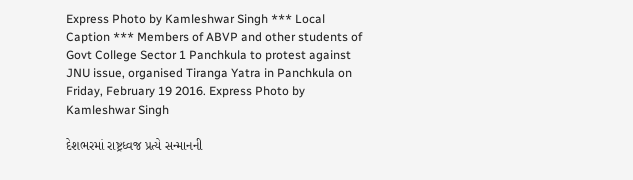Express Photo by Kamleshwar Singh *** Local Caption *** Members of ABVP and other students of Govt College Sector 1 Panchkula to protest against JNU issue, organised Tiranga Yatra in Panchkula on Friday, February 19 2016. Express Photo by Kamleshwar Singh

દેશભરમાં રાષ્ટ્રધ્વજ પ્રત્યે સન્માનની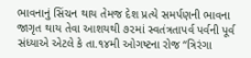ભાવનાનું સિંચન થાય તેમજ દેશ પ્રત્યે સમર્પણની ભાવના જાગૃત થાય તેવા આશયથી ૭૨માં સ્વતંત્રતાપર્વ પર્વની પૂર્વ સંધ્યાએ એટલે કે તા.૧૪મી ઓગષ્ટના રોજ ‘‘ત્રિરંગા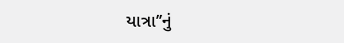યાત્રા’’નું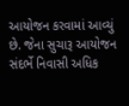આયોજન કરવામાં આવ્યું છે. જેના સુચારૂ આયોજન સંદર્ભે નિવાસી અધિક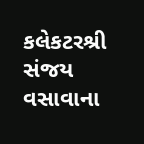કલેકટરશ્રી સંજય વસાવાના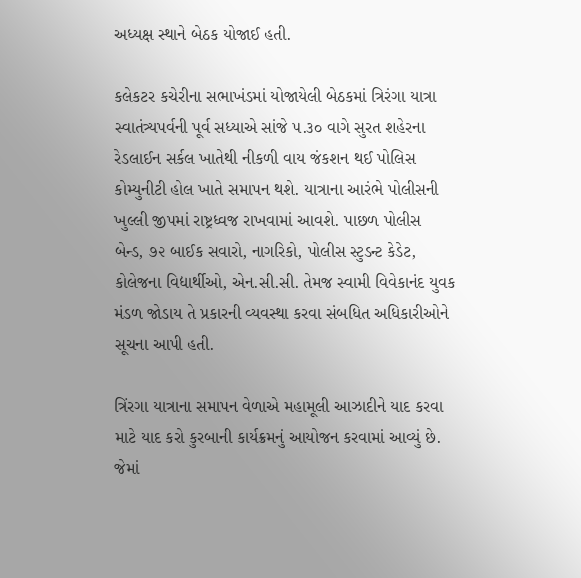અધ્યક્ષ સ્થાને બેઠક યોજાઈ હતી.

કલેકટર કચેરીના સભાખંડમાં યોજાયેલી બેઠકમાં ત્રિરંગા યાત્રા સ્વાતંત્ર્યપર્વની પૂર્વ સધ્યાએ સાંજે ૫.૩૦ વાગે સુરત શહેરના રેડલાઈન સર્કલ ખાતેથી નીકળી વાય જંકશન થઈ પોલિસ કોમ્યુનીટી હોલ ખાતે સમાપન થશે. યાત્રાના આરંભે પોલીસની ખુલ્લી જીપમાં રાષ્ટ્રધ્વજ રાખવામાં આવશે. પાછળ પોલીસ બેન્ડ, ૭૨ બાઈક સવારો, નાગરિકો, પોલીસ સ્ટુડન્ટ કેડેટ, કોલેજના વિદ્યાર્થીઓ, એન.સી.સી. તેમજ સ્વામી વિવેકાનંદ યુવક મંડળ જોડાય તે પ્રકારની વ્યવસ્થા કરવા સંબધિત અધિકારીઓને સૂચના આપી હતી.

ત્રિંરગા યાત્રાના સમાપન વેળાએ મહામૂલી આઝાદીને યાદ કરવા માટે યાદ કરો કુરબાની કાર્યક્રમનું આયોજન કરવામાં આવ્યું છે. જેમાં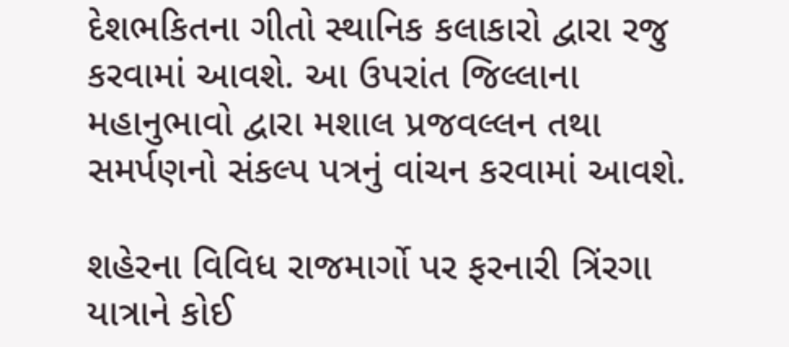દેશભકિતના ગીતો સ્થાનિક કલાકારો દ્વારા રજુ કરવામાં આવશે. આ ઉપરાંત જિલ્લાના મહાનુભાવો દ્વારા મશાલ પ્રજવલ્લન તથા સમર્પણનો સંકલ્પ પત્રનું વાંચન કરવામાં આવશે.

શહેરના વિવિધ રાજમાર્ગો પર ફરનારી ત્રિંરગા યાત્રાને કોઈ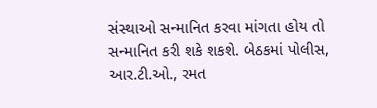સંસ્થાઓ સન્માનિત કરવા માંગતા હોય તો સન્માનિત કરી શકે શકશે. બેઠકમાં પોલીસ, આર.ટી.ઓ., રમત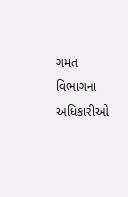ગમત વિભાગના અધિકારીઓ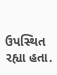ઉપસ્થિત રહ્યા હતા.